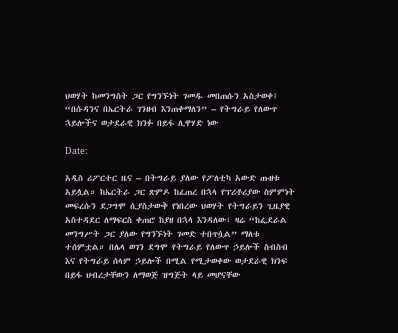ህወሃት ከመንግስት ጋር የግንኙነት ገመዱ መበጠሱን አስታወቀ፤ “በሱዳንና በኤርትራ ገንዘብ እንጠቀማለን” – የትግራይ የለውጥ ኋይሎችና ወታደራዊ ክንፉ በይፋ ሊዋሃድ ነው

Date:

አዲስ ሪፖርተር ዜና – በትግራይ ያለው የፖለቲካ አውድ ጡዘቱ አይሏል። ከኤርትራ ጋር ጽምዶ ከፈጠረ በኋላ የፕሪቶሪያው ስምምነት መፍረሱን ደጋግሞ ሲያስታውቅ የነበረው ህወሃት የትግራይን ጊዜያዊ አስተዳደር ለማፍርስ ቀጠሮ ከያዘ በኋላ እንዳለው፣ ዛሬ “ከፌደራል መንግሥት ጋር ያለው የግንኙነት ገመድ ተበጥሷል” ማለቱ ተሰምቷል። በሌላ ወገን ደግሞ የትግራይ የለውጥ ኃይሎች ስብስብ እና የትግራይ ሰላም ኃይሎች በሚል የሚታወቀው ወታደራዊ ክንፍ በይፋ ህብረታቸውን ለማወጅ ዝግጅት ላይ መሆናቸው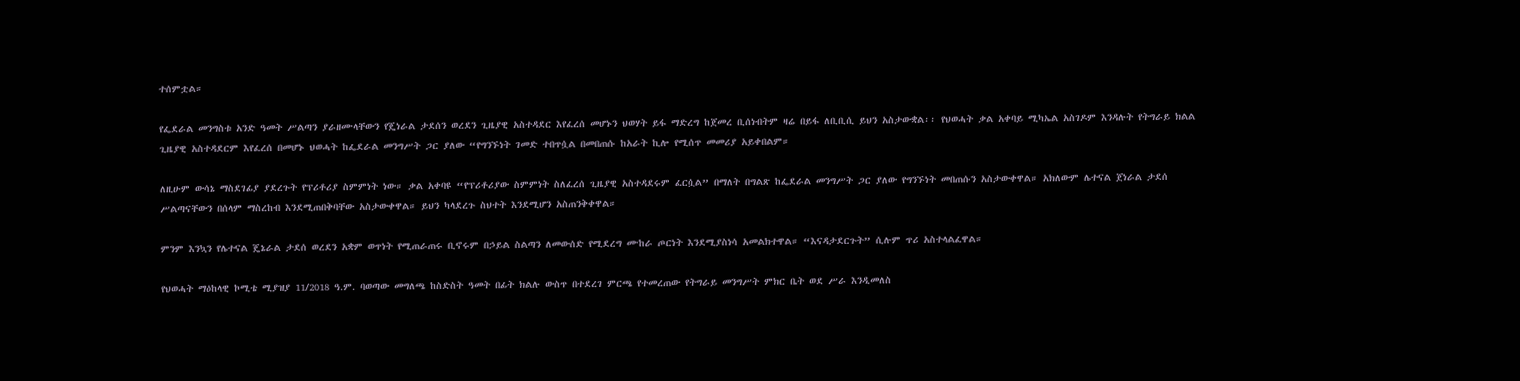ተሰምቷል።

የፌደራል መንግስቱ አንድ ዓመት ሥልጣን ያራዘሙላቸውን የጄነራል ታደሰን ወረደን ጊዜያዊ አስተዳደር እየፈረሰ መሆኑን ህወሃት ይፋ ማድረግ ከጀመረ ቢሰነብትም ዛሬ በይፋ ለቢቢሲ ይህን አስታውቋል፡፡ የህወሓት ቃል አቀባይ ሚካኤል አስገዶም እንዳሉት የትግራይ ክልል ጊዜያዊ አስተዳደርም እየፈረሰ በመሆኑ ህወሓት ከፌደራል መንግሥት ጋር ያለው “የግንኙነት ገመድ ተበጥሷል በመበጠሱ ከአራት ኪሎ የሚሰጥ መመሪያ አይቀበልም።

ለዚሁም ውሳኔ ማስደገፊያ ያደረጉት የፕሪቶሪያ ስምምነት ነው። ቃል አቀባዩ “የፕሪቶሪያው ስምምነት ስለፈረሰ ጊዜያዊ አስተዳደሩም ፈርሷል” በማለት በግልጽ ከፌደራል መንግሥት ጋር ያለው የግንኙነት መበጠሱን አስታውቀዋል። አክለውም ሌተናል ጀነራል ታደሰ ሥልጣናቸውን በሰላም ማስረከብ እንደሚጠበቅባቸው አስታውቀዋል። ይህን ካላደረጉ ስህተት እንደሚሆን አስጠንቅቀዋል።

ምንም እንኳን የሌተናል ጄኔራል ታደሰ ወረደን አቋም ወጥነት የሚጠራጠሩ ቢኖሩም በኃይል ስልጣን ለመውሰድ የሚደረግ ሙከራ ጦርነት እንደሚያስነሳ አመልክተዋል። “እናዳታደርጉት” ሲሉም ጥሪ አስተላልፈዋል።

የህወሓት ማዕከላዊ ኮሚቴ ሚያዝያ 11/2018 ዓ.ም. ባወጣው መግለጫ ከስድስት ዓመት በፊት ክልሉ ውስጥ በተደረገ ምርጫ የተመረጠው የትግራይ መንግሥት ምክር ቤት ወደ ሥራ እንዲመለስ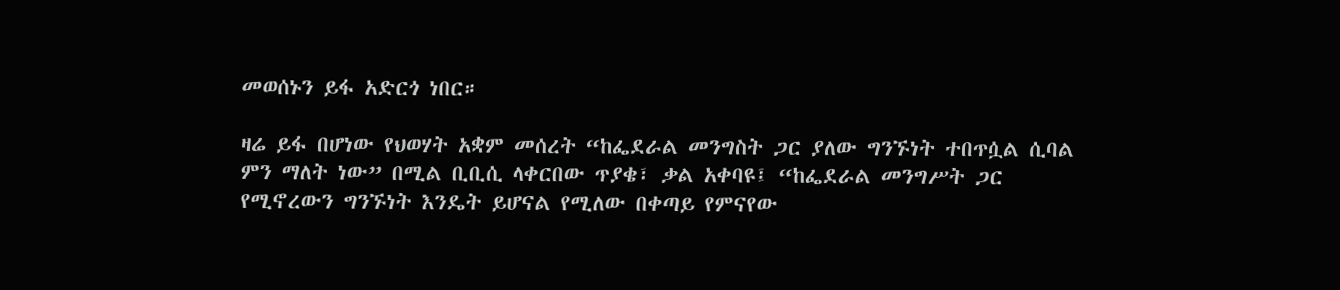መወሰኑን ይፋ አድርጎ ነበር።

ዛሬ ይፋ በሆነው የህወሃት አቋም መሰረት “ከፌደራል መንግስት ጋር ያለው ግንኙነት ተበጥሷል ሲባል ምን ማለት ነው” በሚል ቢቢሲ ላቀርበው ጥያቄ፣ ቃል አቀባዩ፤ “ከፌደራል መንግሥት ጋር የሚኖረውን ግንኙነት እንዴት ይሆናል የሚለው በቀጣይ የምናየው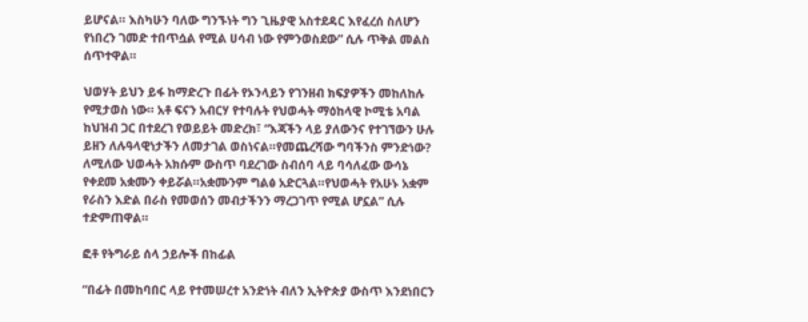ይሆናል። እስካሁን ባለው ግንኙነት ግን ጊዜያዊ አስተደዳር እየፈረሰ ስለሆን የነበረን ገመድ ተበጥሷል የሚል ሀሳብ ነው የምንወስደው” ሲሉ ጥቅል መልስ ሰጥተዋል።

ህወሃት ይህን ይፋ ከማድረጉ በፊት የኦንላይን የገንዘብ ክፍያዎችን መከለከሉ የሚታወስ ነው። አቶ ፍናን አብርሃ የተባሉት የህወሓት ማዕከላዊ ኮሚቴ አባል ከህዝብ ጋር በተደረገ የወይይት መድረክ፣ “እጃችን ላይ ያለውንና የተገኘውን ሁሉ  ይዘን ለሉዓላዊነታችን ለመታገል ወስነናል።የመጨረሻው ግባችንስ ምንድነው? ለሚለው ህወሓት አክሱም ውስጥ ባደረገው ስብሰባ ላይ ባሳለፈው ውሳኔ የቀደመ አቋሙን ቀይሯል።አቋሙንም ግልፅ አድርጓል።የህወሓት የአሁኑ አቋም የራስን እድል በራስ የመወሰን መብታችንን ማረጋገጥ የሚል ሆኗል” ሲሉ ተድምጠዋል።

ፎቶ የትግራይ ሰላ ኃይሎች በከፊል

“በፊት በመከባበር ላይ የተመሠረተ አንድነት ብለን ኢትዮጵያ ውስጥ እንደነበርን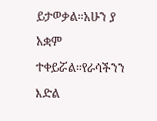ይታወቃል።አሁን ያ አቋም  ተቀይሯል።የራሳችንን እድል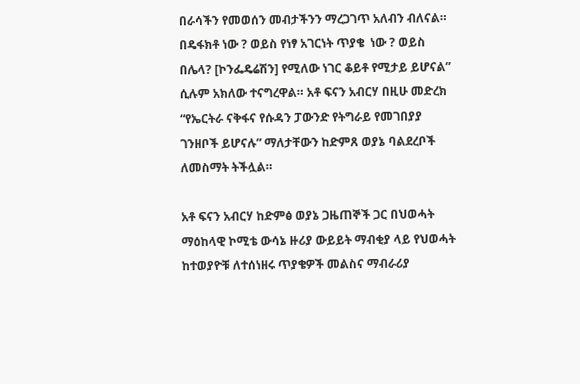በራሳችን የመወሰን መብታችንን ማረጋገጥ አለብን ብለናል። በዴፋክቶ ነው ? ወይስ የነፃ አገርነት ጥያቄ  ነው ? ወይስ በሌላ? [ኮንፌዴሬሽን] የሚለው ነገር ቆይቶ የሚታይ ይሆናል” ሲሉም አክለው ተናግረዋል። አቶ ፍናን አብርሃ በዚሁ መድረክ “የኤርትራ ናቅፋና የሱዳን ፓውንድ የትግራይ የመገበያያ ገንዘቦች ይሆናሉ” ማለታቸውን ከድምጸ ወያኔ ባልደረቦች ለመስማት ትችሏል።

አቶ ፍናን አብርሃ ከድምፅ ወያኔ ጋዜጠኞች ጋር በህወሓት ማዕከላዊ ኮሚቴ ውሳኔ ዙሪያ ውይይት ማብቂያ ላይ የህወሓት  ከተወያዮቹ ለተሰነዘሩ ጥያቄዎች መልስና ማብራሪያ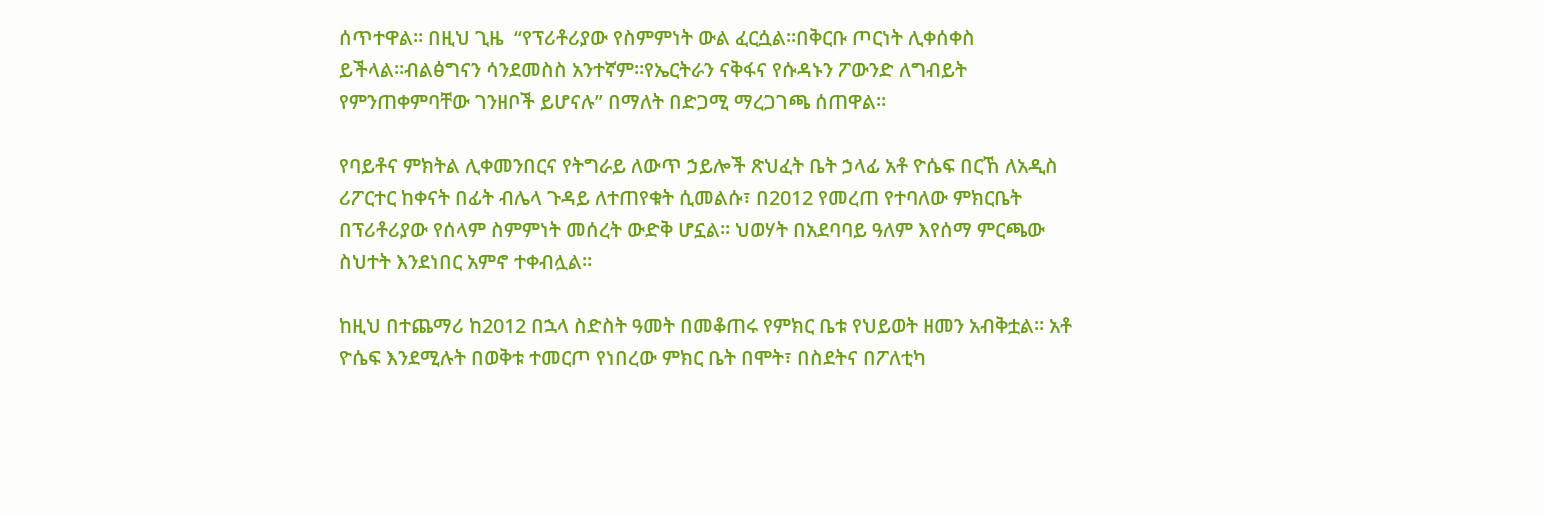ሰጥተዋል። በዚህ ጊዜ  “የፕሪቶሪያው የስምምነት ውል ፈርሷል።በቅርቡ ጦርነት ሊቀሰቀስ ይችላል።ብልፅግናን ሳንደመስስ አንተኛም።የኤርትራን ናቅፋና የሱዳኑን ፖውንድ ለግብይት የምንጠቀምባቸው ገንዘቦች ይሆናሉ” በማለት በድጋሚ ማረጋገጫ ሰጠዋል።

የባይቶና ምክትል ሊቀመንበርና የትግራይ ለውጥ ኃይሎች ጽህፈት ቤት ኃላፊ አቶ ዮሴፍ በርኸ ለአዲስ ሪፖርተር ከቀናት በፊት ብሌላ ጉዳይ ለተጠየቁት ሲመልሱ፣ በ2012 የመረጠ የተባለው ምክርቤት በፕሪቶሪያው የሰላም ስምምነት መሰረት ውድቅ ሆኗል። ህወሃት በአደባባይ ዓለም እየሰማ ምርጫው ስህተት እንደነበር አምኖ ተቀብሏል።

ከዚህ በተጨማሪ ከ2012 በኋላ ስድስት ዓመት በመቆጠሩ የምክር ቤቱ የህይወት ዘመን አብቅቷል። አቶ ዮሴፍ እንደሚሉት በወቅቱ ተመርጦ የነበረው ምክር ቤት በሞት፣ በስደትና በፖለቲካ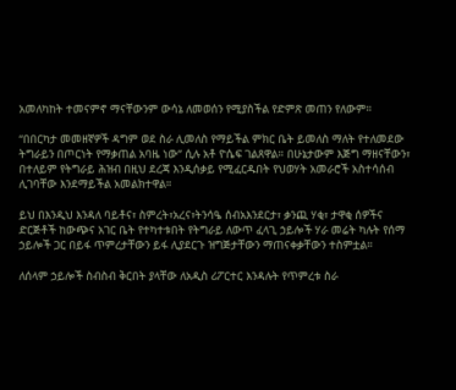አመለካከት ተመናምኖ ማናቸውንም ውሳኔ ለመወሰን የሚያስችል የድምጽ መጠን የለውም።

“በበርካታ መመዘኛዎች ዳግም ወደ ስራ ሊመለስ የማይችል ምክር ቤት ይመለስ ማለት የተለመደው ትግራይን በጦርነት የማቃጠል አባዜ ነው” ሲሉ አቶ ዮሴፍ ገልጸዋል። በሁኔታውም እጅግ ማዘናቸውን፣ በተለይም የትግራይ ሕዝብ በዚህ ደረጃ እንዲሰቃይ የሚፈርዱበት የህወሃት አመራሮች አስተሳሰብ ሊገባቸው እንደማይችል አመልክተዋል።

ይህ በእንዲህ እንዳለ ባይቶና፣ ስምረት፣አረና፣ትንሳዔ ሰብአእንደርታ፣ ቃንጪ ሃቂ፣ ታዋቂ ሰዎችና ድርጅቶች ከውጭና አገር ቤት የተካተቱበት የትግራይ ለውጥ ፈላጊ ኃይሎች ሃራ መሬት ካሉት የሰማ ኃይሎች ጋር በይፋ ጥምረታቸውን ይፋ ሊያደርጉ ዝግጅታቸውን ማጠናቀቃቸውን ተስምቷል።

ለሰላም ኃይሎች ስብስብ ቅርበት ያላቸው ለአዲስ ሪፖርተር እንዳሉት የጥምረቱ ስራ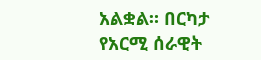አልቋል። በርካታ የአርሚ ሰራዊት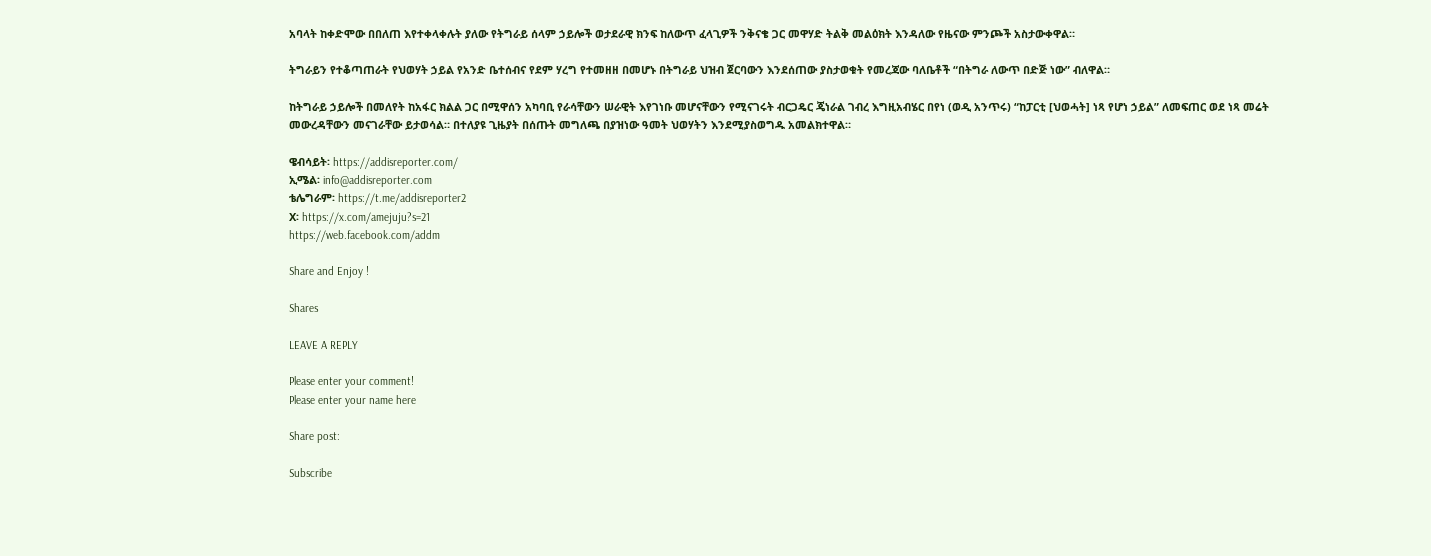አባላት ከቀድሞው በበለጠ እየተቀላቀሉት ያለው የትግራይ ሰላም ኃይሎች ወታደራዊ ክንፍ ከለውጥ ፈላጊዎች ንቅናቄ ጋር መዋሃድ ትልቅ መልዕክት እንዳለው የዜናው ምንጮች አስታውቀዋል።

ትግራይን የተቆጣጠራት የህወሃት ኃይል የአንድ ቤተሰብና የደም ሃረግ የተመዘዘ በመሆኑ በትግራይ ህዝብ ጀርባውን እንደሰጠው ያስታወቁት የመረጃው ባለቤቶች “በትግራ ለውጥ በድጅ ነው” ብለዋል።

ከትግራይ ኃይሎች በመለየት ከአፋር ክልል ጋር በሚዋሰን አካባቢ የራሳቸውን ሠራዊት እየገነቡ መሆናቸውን የሚናገሩት ብርጋዴር ጄነራል ገብረ እግዚአብሄር በየነ (ወዲ አንጥሩ) “ከፓርቲ [ህወሓት] ነጻ የሆነ ኃይል” ለመፍጠር ወደ ነጻ መሬት መውረዳቸውን መናገራቸው ይታወሳል። በተለያዩ ጊዜያት በሰጡት መግለጫ በያዝነው ዓመት ህወሃትን እንደሚያስወግዱ አመልክተዋል።

ዌብሳይት፡ https://addisreporter.com/
ኢሜል፡ info@addisreporter.com
ቴሌግራም፡ https://t.me/addisreporter2
X፡ https://x.com/amejuju?s=21
https://web.facebook.com/addm

Share and Enjoy !

Shares

LEAVE A REPLY

Please enter your comment!
Please enter your name here

Share post:

Subscribe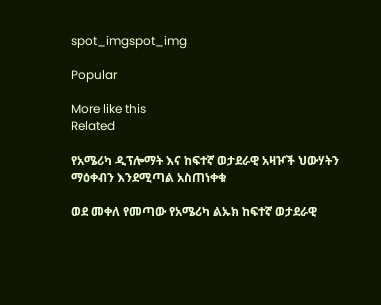spot_imgspot_img

Popular

More like this
Related

የአሜሪካ ዲፕሎማት እና ከፍተኛ ወታደራዊ አዛዦች ህውሃትን ማዕቀብን እንደሚጣል አስጠነቀቁ

ወደ መቀለ የመጣው የአሜሪካ ልኡክ ከፍተኛ ወታደራዊ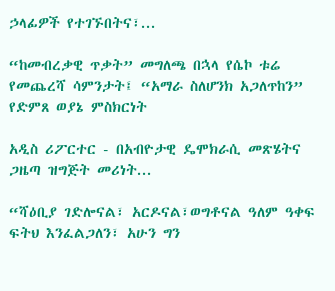ኃላፊዎች የተገኙበትና፣...

“ከመብረቃዊ ጥቃት” መግለጫ በኋላ የሴኮ ቱሬ የመጨረሻ ሳምንታት፤ “አማራ ስለሆንክ አጋለጥከን” የድምጸ ወያኔ ምስክርነት

አዲስ ሪፖርተር - በአብዮታዊ ዴሞክራሲ መጽሄትና ጋዜጣ ዝግጅት መሪነት...

“ሻዕቢያ ገድሎናል፣ አርዶናል፣ወግቶናል ዓለም ዓቀፍ ፍትህ እንፈልጋለን፣ አሁን ግን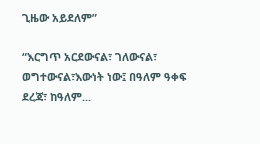ጊዜው አይደለም”

“እርግጥ አርደውናል፣ ገለውናል፣ ወግተውናል፣እውነት ነው፤ በዓለም ዓቀፍ ደረጃ፣ ከዓለም...